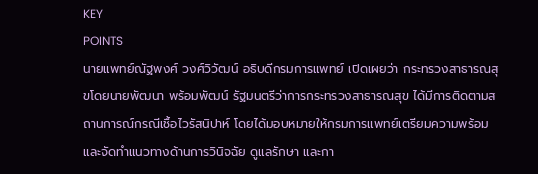KEY
POINTS
นายแพทย์ณัฐพงศ์ วงศ์วิวัฒน์ อธิบดีกรมการแพทย์ เปิดเผยว่า กระทรวงสาธารณสุขโดยนายพัฒนา พร้อมพัฒน์ รัฐมนตรีว่าการกระทรวงสาธารณสุข ได้มีการติดตามสถานการณ์กรณีเชื้อไวรัสนิปาห์ โดยได้มอบหมายให้กรมการแพทย์เตรียมความพร้อมและจัดทำแนวทางด้านการวินิจฉัย ดูแลรักษา และกา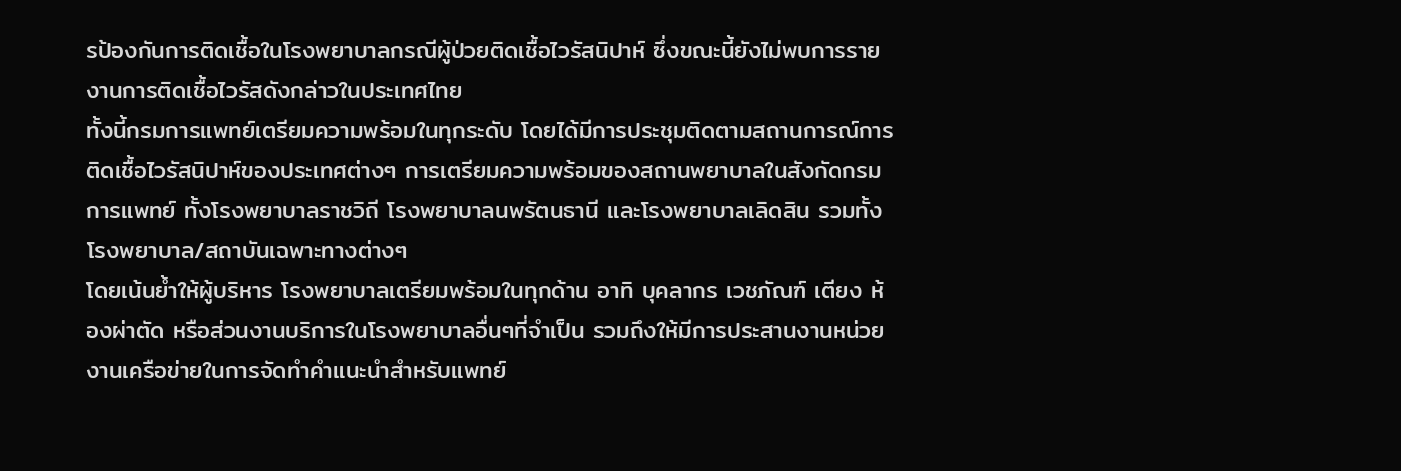รป้องกันการติดเชื้อในโรงพยาบาลกรณีผู้ป่วยติดเชื้อไวรัสนิปาห์ ซึ่งขณะนี้ยังไม่พบการรายงานการติดเชื้อไวรัสดังกล่าวในประเทศไทย
ทั้งนี้กรมการแพทย์เตรียมความพร้อมในทุกระดับ โดยได้มีการประชุมติดตามสถานการณ์การติดเชื้อไวรัสนิปาห์ของประเทศต่างๆ การเตรียมความพร้อมของสถานพยาบาลในสังกัดกรมการแพทย์ ทั้งโรงพยาบาลราชวิถี โรงพยาบาลนพรัตนธานี และโรงพยาบาลเลิดสิน รวมทั้งโรงพยาบาล/สถาบันเฉพาะทางต่างๆ
โดยเน้นย้ำให้ผู้บริหาร โรงพยาบาลเตรียมพร้อมในทุกด้าน อาทิ บุคลากร เวชภัณฑ์ เตียง ห้องผ่าตัด หรือส่วนงานบริการในโรงพยาบาลอื่นๆที่จำเป็น รวมถึงให้มีการประสานงานหน่วยงานเครือข่ายในการจัดทำคำแนะนำสำหรับแพทย์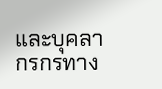และบุคลากรกรทาง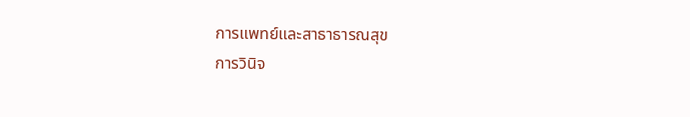การแพทย์และสาธาธารณสุข
การวินิจ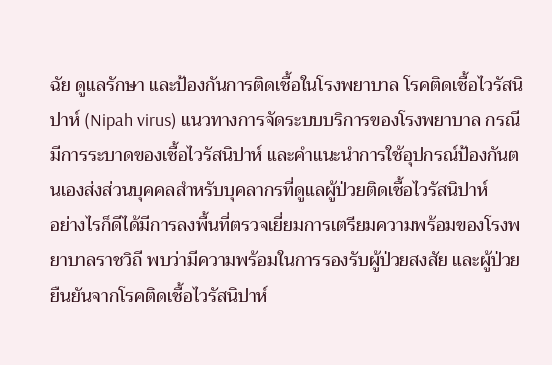ฉัย ดูแลรักษา และป้องกันการติดเชื้อในโรงพยาบาล โรคติดเชื้อไวรัสนิปาห์ (Nipah virus) แนวทางการจัดระบบบริการของโรงพยาบาล กรณีมีการระบาดของเชื้อไวรัสนิปาห์ และคำแนะนำการใช้อุปกรณ์ป้องกันตนเองส่งส่วนบุคคลสำหรับบุคลากรที่ดูแลผู้ป่วยติดเชื้อไวรัสนิปาห์
อย่างไรก็ดีได้มีการลงพื้นที่ตรวจเยี่ยมการเตรียมความพร้อมของโรงพยาบาลราชวิถี พบว่ามีความพร้อมในการรองรับผู้ป่วยสงสัย และผู้ป่วยยืนยันจากโรคติดเชื้อไวรัสนิปาห์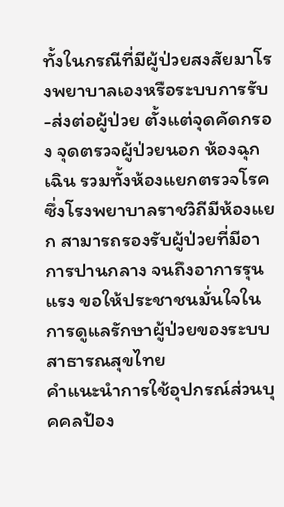ทั้งในกรณีที่มีผู้ป่วยสงสัยมาโรงพยาบาลเองหรือระบบการรับ-ส่งต่อผู้ป่วย ตั้งแต่จุดคัดกรอง จุดตรวจผู้ป่วยนอก ห้องฉุกเฉิน รวมทั้งห้องแยกตรวจโรค ซึ่งโรงพยาบาลราชวิถีมีห้องแยก สามารถรองรับผู้ป่วยที่มีอาการปานกลาง จนถึงอาการรุนแรง ขอให้ประชาชนมั่นใจในการดูแลรักษาผู้ป่วยของระบบสาธารณสุขไทย
คำแนะนำการใช้อุปกรณ์ส่วนบุคคลป้อง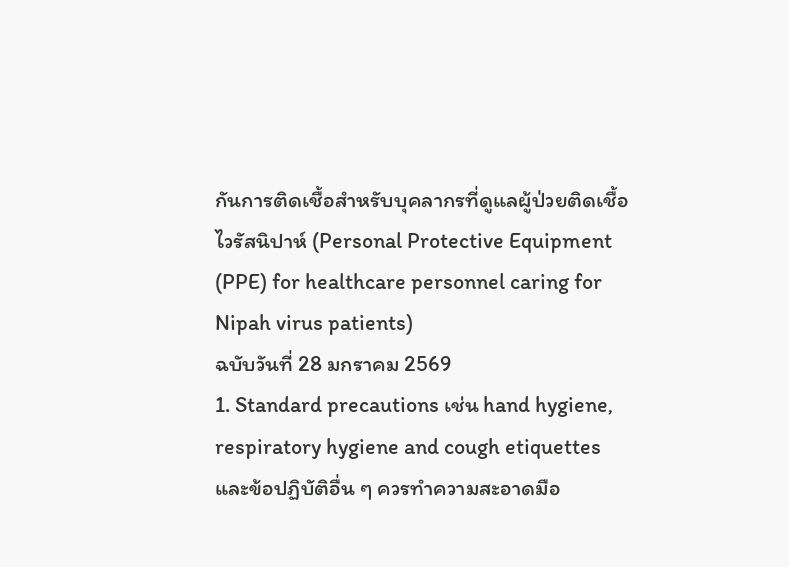กันการติดเชื้อสำหรับบุคลากรที่ดูแลผู้ป่วยติดเชื้อไวรัสนิปาห์ (Personal Protective Equipment (PPE) for healthcare personnel caring for Nipah virus patients)
ฉบับวันที่ 28 มกราคม 2569
1. Standard precautions เช่น hand hygiene, respiratory hygiene and cough etiquettes และข้อปฏิบัติอื่น ๆ ควรทำความสะอาดมือ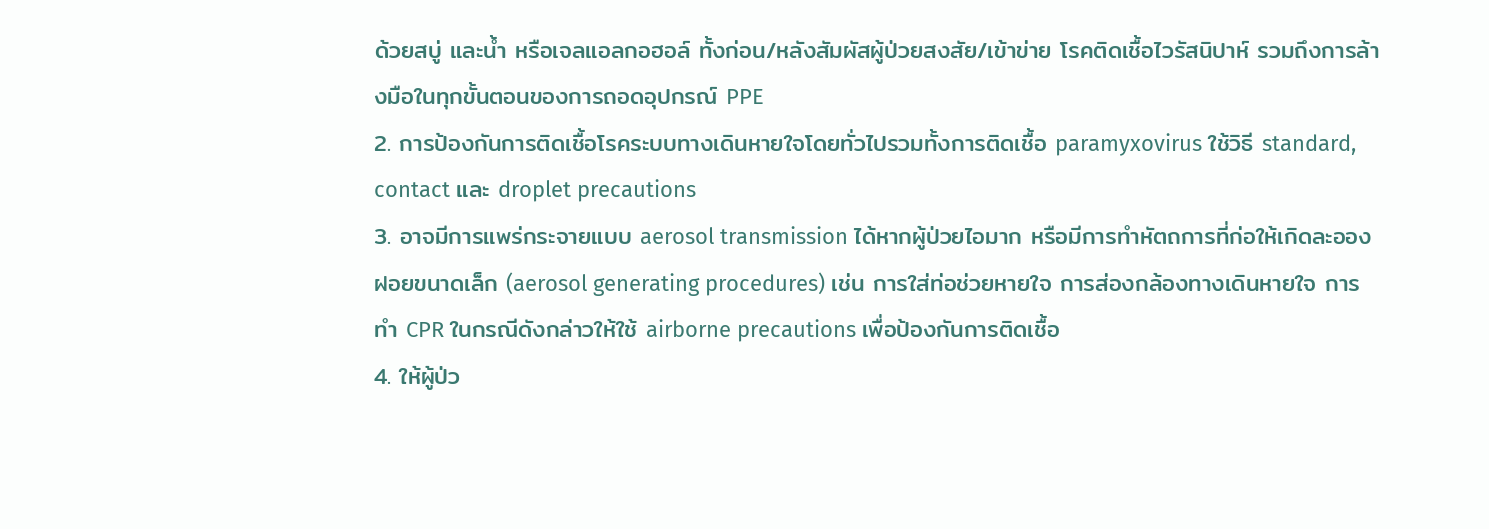ด้วยสบู่ และน้ำ หรือเจลแอลกอฮอล์ ทั้งก่อน/หลังสัมผัสผู้ป่วยสงสัย/เข้าข่าย โรคติดเชื้อไวรัสนิปาห์ รวมถึงการล้างมือในทุกขั้นตอนของการถอดอุปกรณ์ PPE
2. การป้องกันการติดเชื้อโรคระบบทางเดินหายใจโดยทั่วไปรวมทั้งการติดเชื้อ paramyxovirus ใช้วิธี standard, contact และ droplet precautions
3. อาจมีการแพร่กระจายแบบ aerosol transmission ได้หากผู้ป่วยไอมาก หรือมีการทำหัตถการที่ก่อให้เกิดละอองฝอยขนาดเล็ก (aerosol generating procedures) เช่น การใส่ท่อช่วยหายใจ การส่องกล้องทางเดินหายใจ การทำ CPR ในกรณีดังกล่าวให้ใช้ airborne precautions เพื่อป้องกันการติดเชื้อ
4. ให้ผู้ป่ว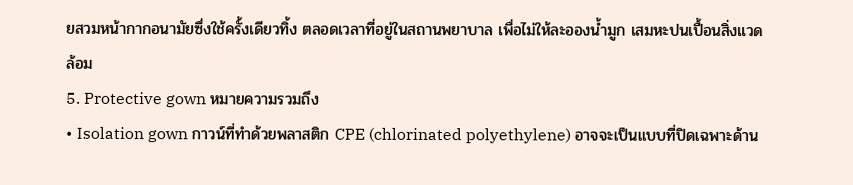ยสวมหน้ากากอนามัยซึ่งใช้ครั้งเดียวทิ้ง ตลอดเวลาที่อยู่ในสถานพยาบาล เพื่อไม่ให้ละอองน้ำมูก เสมหะปนเปื้อนสิ่งแวดล้อม
5. Protective gown หมายความรวมถึง
• Isolation gown กาวน์ที่ทำด้วยพลาสติก CPE (chlorinated polyethylene) อาจจะเป็นแบบที่ปิดเฉพาะด้าน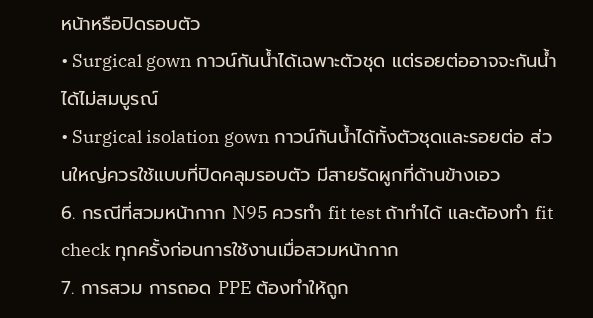หน้าหรือปิดรอบตัว
• Surgical gown กาวน์กันน้ำได้เฉพาะตัวชุด แต่รอยต่ออาจจะกันน้ำได้ไม่สมบูรณ์
• Surgical isolation gown กาวน์กันน้ำได้ทั้งตัวชุดและรอยต่อ ส่วนใหญ่ควรใช้แบบที่ปิดคลุมรอบตัว มีสายรัดผูกที่ด้านข้างเอว
6. กรณีที่สวมหน้ากาก N95 ควรทำ fit test ถ้าทำได้ และต้องทำ fit check ทุกครั้งก่อนการใช้งานเมื่อสวมหน้ากาก
7. การสวม การถอด PPE ต้องทำให้ถูก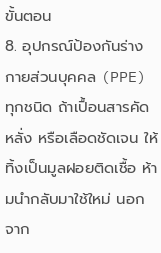ขั้นตอน
8. อุปกรณ์ป้องกันร่างกายส่วนบุคคล (PPE) ทุกชนิด ถ้าเปื้อนสารคัดหลั่ง หรือเลือดชัดเจน ให้ทิ้งเป็นมูลฝอยติดเชื้อ ห้ามนำกลับมาใช้ใหม่ นอกจาก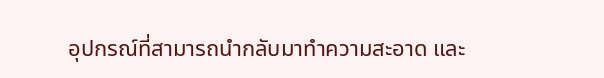อุปกรณ์ที่สามารถนำกลับมาทำความสะอาด และ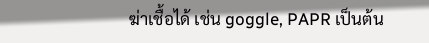ฆ่าเชื้อได้ เช่น goggle, PAPR เป็นต้น